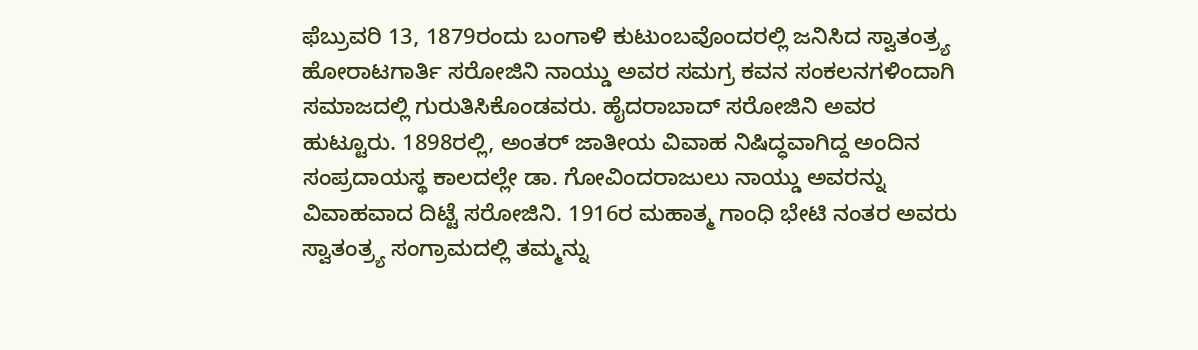ಫೆಬ್ರುವರಿ 13, 1879ರಂದು ಬಂಗಾಳಿ ಕುಟುಂಬವೊಂದರಲ್ಲಿ ಜನಿಸಿದ ಸ್ವಾತಂತ್ರ್ಯ ಹೋರಾಟಗಾರ್ತಿ ಸರೋಜಿನಿ ನಾಯ್ಡು ಅವರ ಸಮಗ್ರ ಕವನ ಸಂಕಲನಗಳಿಂದಾಗಿ ಸಮಾಜದಲ್ಲಿ ಗುರುತಿಸಿಕೊಂಡವರು. ಹೈದರಾಬಾದ್ ಸರೋಜಿನಿ ಅವರ ಹುಟ್ಟೂರು. 1898ರಲ್ಲಿ, ಅಂತರ್ ಜಾತೀಯ ವಿವಾಹ ನಿಷಿದ್ಧವಾಗಿದ್ದ ಅಂದಿನ ಸಂಪ್ರದಾಯಸ್ಥ ಕಾಲದಲ್ಲೇ ಡಾ. ಗೋವಿಂದರಾಜುಲು ನಾಯ್ಡು ಅವರನ್ನು ವಿವಾಹವಾದ ದಿಟ್ಟೆ ಸರೋಜಿನಿ. 1916ರ ಮಹಾತ್ಮ ಗಾಂಧಿ ಭೇಟಿ ನಂತರ ಅವರು ಸ್ವಾತಂತ್ರ್ಯ ಸಂಗ್ರಾಮದಲ್ಲಿ ತಮ್ಮನ್ನು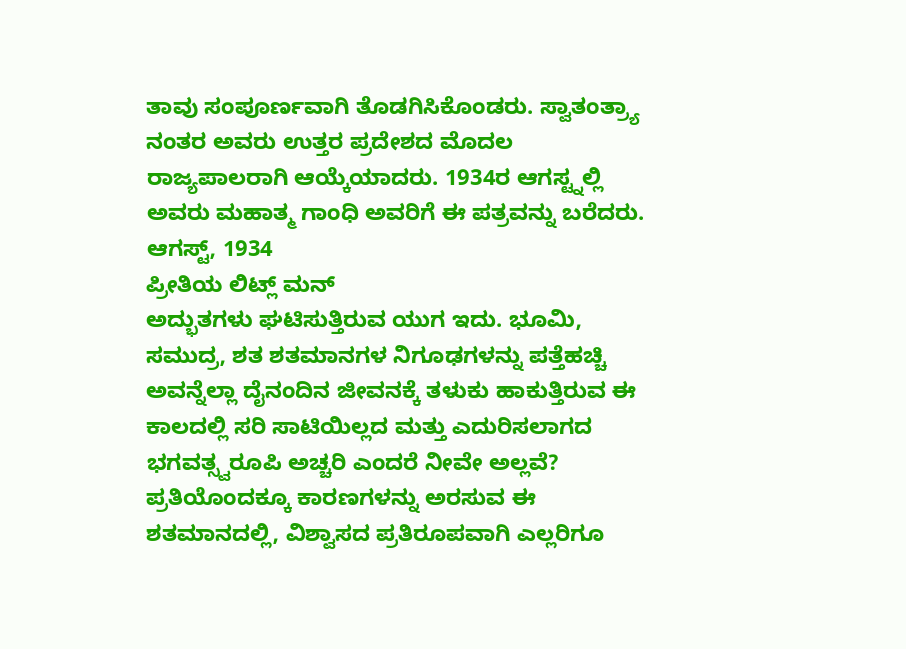ತಾವು ಸಂಪೂರ್ಣವಾಗಿ ತೊಡಗಿಸಿಕೊಂಡರು. ಸ್ವಾತಂತ್ರ್ಯಾ ನಂತರ ಅವರು ಉತ್ತರ ಪ್ರದೇಶದ ಮೊದಲ ರಾಜ್ಯಪಾಲರಾಗಿ ಆಯ್ಕೆಯಾದರು. 1934ರ ಆಗಸ್ಟ್ನಲ್ಲಿ ಅವರು ಮಹಾತ್ಮ ಗಾಂಧಿ ಅವರಿಗೆ ಈ ಪತ್ರವನ್ನು ಬರೆದರು.
ಆಗಸ್ಟ್, 1934
ಪ್ರೀತಿಯ ಲಿಟ್ಲ್ ಮನ್
ಅದ್ಭುತಗಳು ಘಟಿಸುತ್ತಿರುವ ಯುಗ ಇದು. ಭೂಮಿ, ಸಮುದ್ರ, ಶತ ಶತಮಾನಗಳ ನಿಗೂಢಗಳನ್ನು ಪತ್ತೆಹಚ್ಚಿ ಅವನ್ನೆಲ್ಲಾ ದೈನಂದಿನ ಜೀವನಕ್ಕೆ ತಳುಕು ಹಾಕುತ್ತಿರುವ ಈ ಕಾಲದಲ್ಲಿ ಸರಿ ಸಾಟಿಯಿಲ್ಲದ ಮತ್ತು ಎದುರಿಸಲಾಗದ ಭಗವತ್ಸ್ವರೂಪಿ ಅಚ್ಚರಿ ಎಂದರೆ ನೀವೇ ಅಲ್ಲವೆ? ಪ್ರತಿಯೊಂದಕ್ಕೂ ಕಾರಣಗಳನ್ನು ಅರಸುವ ಈ ಶತಮಾನದಲ್ಲಿ, ವಿಶ್ವಾಸದ ಪ್ರತಿರೂಪವಾಗಿ ಎಲ್ಲರಿಗೂ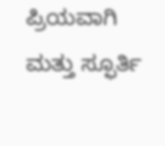ಪ್ರಿಯವಾಗಿ ಮತ್ತು ಸ್ಫೂರ್ತಿ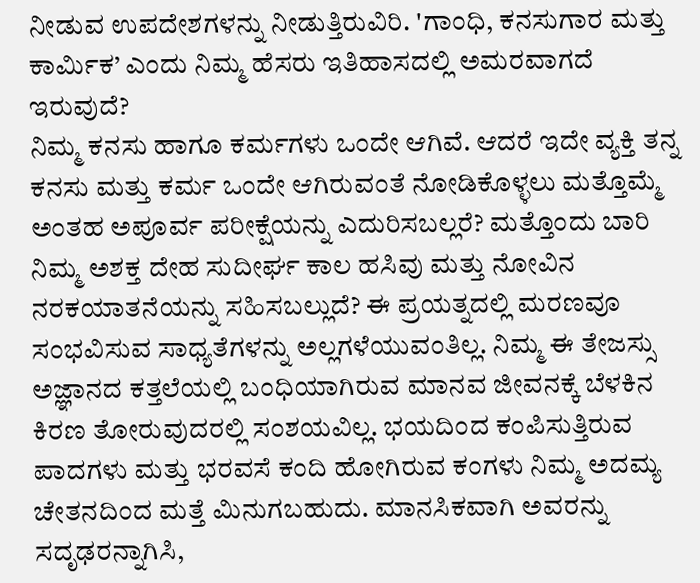ನೀಡುವ ಉಪದೇಶಗಳನ್ನು ನೀಡುತ್ತಿರುವಿರಿ. 'ಗಾಂಧಿ, ಕನಸುಗಾರ ಮತ್ತು ಕಾರ್ಮಿಕ’ ಎಂದು ನಿಮ್ಮ ಹೆಸರು ಇತಿಹಾಸದಲ್ಲಿ ಅಮರವಾಗದೆ ಇರುವುದೆ?
ನಿಮ್ಮ ಕನಸು ಹಾಗೂ ಕರ್ಮಗಳು ಒಂದೇ ಆಗಿವೆ. ಆದರೆ ಇದೇ ವ್ಯಕ್ತಿ ತನ್ನ ಕನಸು ಮತ್ತು ಕರ್ಮ ಒಂದೇ ಆಗಿರುವಂತೆ ನೋಡಿಕೊಳ್ಳಲು ಮತ್ತೊಮ್ಮೆ ಅಂತಹ ಅಪೂರ್ವ ಪರೀಕ್ಷೆಯನ್ನು ಎದುರಿಸಬಲ್ಲರೆ? ಮತ್ತೊಂದು ಬಾರಿ ನಿಮ್ಮ ಅಶಕ್ತ ದೇಹ ಸುದೀರ್ಘ ಕಾಲ ಹಸಿವು ಮತ್ತು ನೋವಿನ ನರಕಯಾತನೆಯನ್ನು ಸಹಿಸಬಲ್ಲುದೆ? ಈ ಪ್ರಯತ್ನದಲ್ಲಿ ಮರಣವೂ ಸಂಭವಿಸುವ ಸಾಧ್ಯತೆಗಳನ್ನು ಅಲ್ಲಗಳೆಯುವಂತಿಲ್ಲ. ನಿಮ್ಮ ಈ ತೇಜಸ್ಸು ಅಜ್ಞಾನದ ಕತ್ತಲೆಯಲ್ಲಿ ಬಂಧಿಯಾಗಿರುವ ಮಾನವ ಜೀವನಕ್ಕೆ ಬೆಳಕಿನ ಕಿರಣ ತೋರುವುದರಲ್ಲಿ ಸಂಶಯವಿಲ್ಲ. ಭಯದಿಂದ ಕಂಪಿಸುತ್ತಿರುವ ಪಾದಗಳು ಮತ್ತು ಭರವಸೆ ಕಂದಿ ಹೋಗಿರುವ ಕಂಗಳು ನಿಮ್ಮ ಅದಮ್ಯ ಚೇತನದಿಂದ ಮತ್ತೆ ಮಿನುಗಬಹುದು. ಮಾನಸಿಕವಾಗಿ ಅವರನ್ನು ಸದೃಢರನ್ನಾಗಿಸಿ,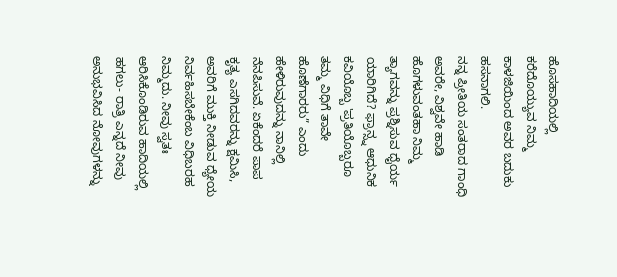ಹೊಸಹಾದಿಯಲ್ಲಿ ಕರೆದೊಯ್ಯುವ ನಿಮ್ಮ ಕಾಳಜಿಯಿಂದ ಅವರ ಬದುಕು ಹಸನಾಗಲಿ.
ನನ್ನ ಪ್ರೀತಿಯ ಸಂತರಾದ ಗಾಂಧಿ ಅವರೇ, ವಿಶ್ವವೇ ಹಾಡಿ ಹೊಗಳುವಂತಹಾ ನಿಮ್ಮ ತ್ಯಾಗವನ್ನು ಪ್ರಶ್ನಿಸುವ ಧೈರ್ಯ ಯಾರಿಗಿದೆ? ಫ್ರಾನ್ಸ್ನ ಆಧುನಿಕ ಕವಿಯೊಬ್ಬ 'ಪ್ರತಿಯೊಬ್ಬರೂ ತಮ್ಮ ವಿಧಿಗೆ ತಾವೇ ಹೊಣೆಗಾರರು” ಎಂದು ಹೇಳಿರುವುದನ್ನು ನಾನಿಲ್ಲಿ ನೆನಪಿಸುವೆ. ಏಕೆಂದರೆ ಪಾಪ ಕೃತ್ಯ ಎಸಗಿದವರನ್ನು ಕ್ಷಮಿಸಿ, ಅವರಿಗೆ ಮುಕ್ತಿ ನೀಡುವ ಧ್ಯೇಯ ನಿರ್ವಹಿಸಬೇಕೆಂಬ ವಿಧಿಬರಹ ನಿಮ್ಮದು. ನೀವು ಸ್ವತಃ ಆರಿಸಿಕೊಂಡಿರುವ ಹಾದಿಯಲ್ಲಿ ಹಗಲು- ರಾತ್ರಿ ಎನ್ನದೆ ನೀವು ಅನುಭವಿಸಿದ ನೋವುಗಳನ್ನು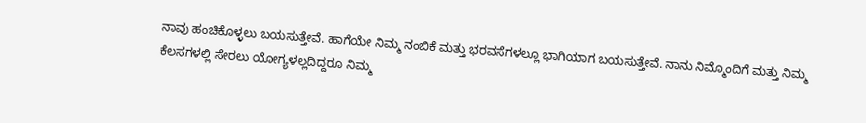ನಾವು ಹಂಚಿಕೊಳ್ಳಲು ಬಯಸುತ್ತೇವೆ. ಹಾಗೆಯೇ ನಿಮ್ಮ ನಂಬಿಕೆ ಮತ್ತು ಭರವಸೆಗಳಲ್ಲೂ ಭಾಗಿಯಾಗ ಬಯಸುತ್ತೇವೆ. ನಾನು ನಿಮ್ಮೊಂದಿಗೆ ಮತ್ತು ನಿಮ್ಮ ಕೆಲಸಗಳಲ್ಲಿ ಸೇರಲು ಯೋಗ್ಯಳಲ್ಲದಿದ್ದರೂ ನಿಮ್ಮ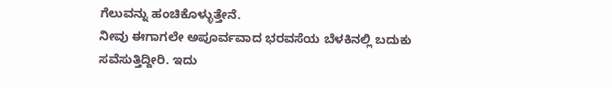ಗೆಲುವನ್ನು ಹಂಚಿಕೊಳ್ಳುತ್ತೇನೆ.
ನೀವು ಈಗಾಗಲೇ ಅಪೂರ್ವವಾದ ಭರವಸೆಯ ಬೆಳಕಿನಲ್ಲಿ ಬದುಕು ಸವೆಸುತ್ತಿದ್ದೀರಿ. ಇದು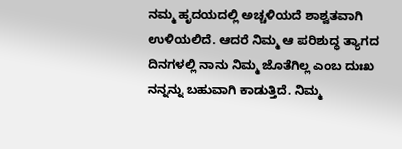ನಮ್ಮ ಹೃದಯದಲ್ಲಿ ಅಚ್ಚಳಿಯದೆ ಶಾಶ್ವತವಾಗಿ ಉಳಿಯಲಿದೆ. ಆದರೆ ನಿಮ್ಮ ಆ ಪರಿಶುದ್ಧ ತ್ಯಾಗದ ದಿನಗಳಲ್ಲಿ ನಾನು ನಿಮ್ಮ ಜೊತೆಗಿಲ್ಲ ಎಂಬ ದುಃಖ ನನ್ನನ್ನು ಬಹುವಾಗಿ ಕಾಡುತ್ತಿದೆ. ನಿಮ್ಮ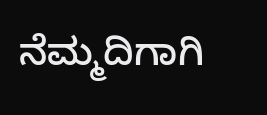ನೆಮ್ಮದಿಗಾಗಿ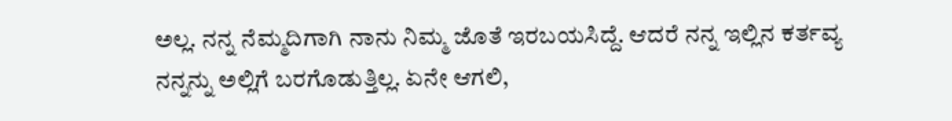ಅಲ್ಲ. ನನ್ನ ನೆಮ್ಮದಿಗಾಗಿ ನಾನು ನಿಮ್ಮ ಜೊತೆ ಇರಬಯಸಿದ್ದೆ. ಆದರೆ ನನ್ನ ಇಲ್ಲಿನ ಕರ್ತವ್ಯ ನನ್ನನ್ನು ಅಲ್ಲಿಗೆ ಬರಗೊಡುತ್ತಿಲ್ಲ. ಏನೇ ಆಗಲಿ,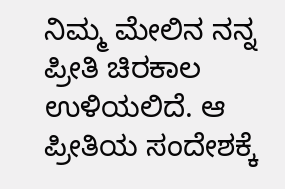ನಿಮ್ಮ ಮೇಲಿನ ನನ್ನ ಪ್ರೀತಿ ಚಿರಕಾಲ ಉಳಿಯಲಿದೆ. ಆ ಪ್ರೀತಿಯ ಸಂದೇಶಕ್ಕೆ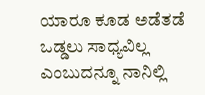ಯಾರೂ ಕೂಡ ಅಡೆತಡೆ ಒಡ್ಡಲು ಸಾಧ್ಯವಿಲ್ಲ ಎಂಬುದನ್ನೂ ನಾನಿಲ್ಲಿ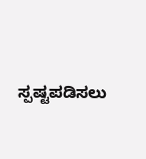ಸ್ಪಷ್ಟಪಡಿಸಲು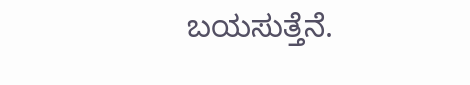ಬಯಸುತ್ತೆನೆ.